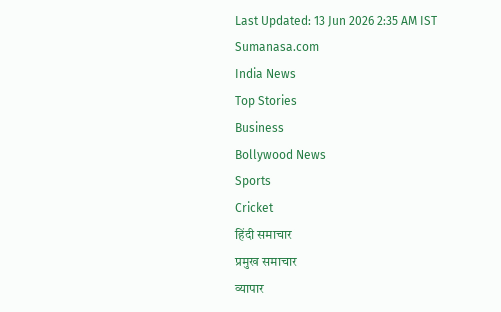Last Updated: 13 Jun 2026 2:35 AM IST
Sumanasa.com
India News
Top Stories
Business
Bollywood News
Sports
Cricket
हिंदी समाचार
प्रमुख समाचार
व्यापार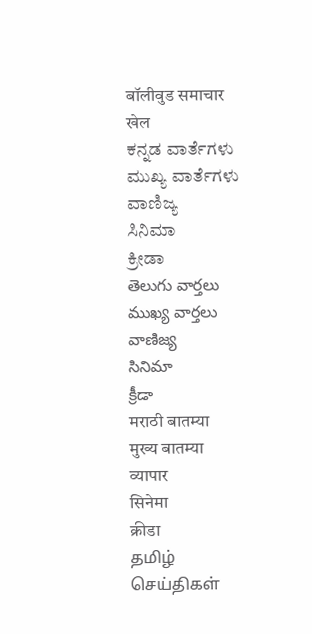बॉलीवुड समाचार
खेल
ಕನ್ನಡ ವಾರ್ತೆಗಳು
ಮುಖ್ಯ ವಾರ್ತೆಗಳು
ವಾಣಿಜ್ಯ
ಸಿನಿಮಾ
ಕ್ರೀಡಾ
తెలుగు వార్తలు
ముఖ్య వార్తలు
వాణిజ్య
సినిమా
క్రీడా
मराठी बातम्या
मुख्य बातम्या
व्यापार
सिनेमा
क्रीडा
தமிழ் செய்திகள்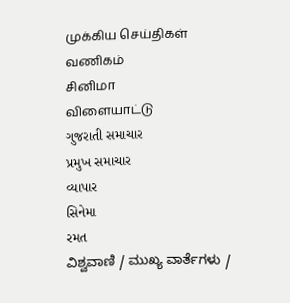முக்கிய செய்திகள்
வணிகம்
சினிமா
விளையாட்டு
ગુજરાતી સમાચાર
પ્રમુખ સમાચાર
વ્યાપાર
સિનેમા
રમત
ವಿಶ್ವವಾಣಿ / ಮುಖ್ಯ ವಾರ್ತೆಗಳು /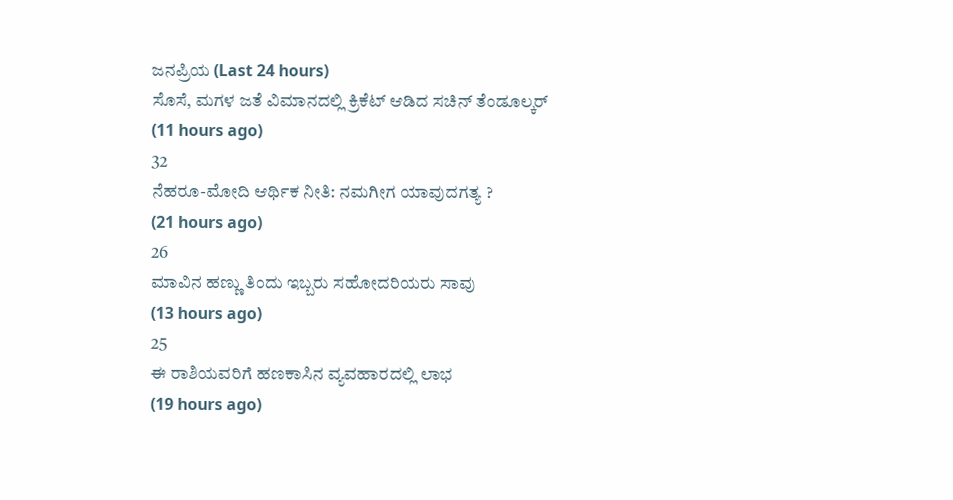ಜನಪ್ರಿಯ (Last 24 hours)
ಸೊಸೆ, ಮಗಳ ಜತೆ ವಿಮಾನದಲ್ಲಿ ಕ್ರಿಕೆಟ್ ಆಡಿದ ಸಚಿನ್ ತೆಂಡೂಲ್ಕರ್
(11 hours ago)
32
ನೆಹರೂ-ಮೋದಿ ಆರ್ಥಿಕ ನೀತಿ: ನಮಗೀಗ ಯಾವುದಗತ್ಯ ?
(21 hours ago)
26
ಮಾವಿನ ಹಣ್ಣು ತಿಂದು ಇಬ್ಬರು ಸಹೋದರಿಯರು ಸಾವು
(13 hours ago)
25
ಈ ರಾಶಿಯವರಿಗೆ ಹಣಕಾಸಿನ ವ್ಯವಹಾರದಲ್ಲಿ ಲಾಭ
(19 hours ago)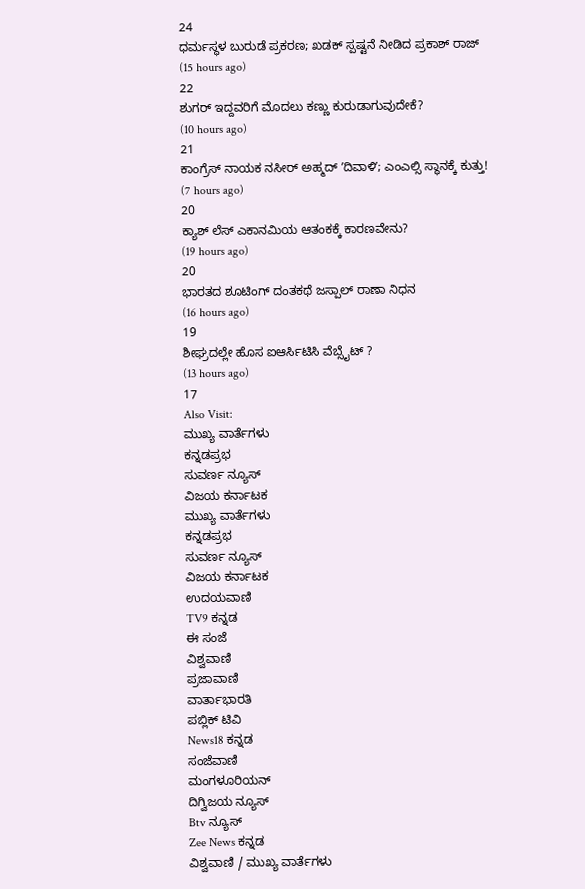24
ಧರ್ಮಸ್ಥಳ ಬುರುಡೆ ಪ್ರಕರಣ; ಖಡಕ್ ಸ್ಪಷ್ಟನೆ ನೀಡಿದ ಪ್ರಕಾಶ್ ರಾಜ್
(15 hours ago)
22
ಶುಗರ್ ಇದ್ದವರಿಗೆ ಮೊದಲು ಕಣ್ಣು ಕುರುಡಾಗುವುದೇಕೆ?
(10 hours ago)
21
ಕಾಂಗ್ರೆಸ್ ನಾಯಕ ನಸೀರ್ ಅಹ್ಮದ್ ʼದಿವಾಳಿʼ; ಎಂಎಲ್ಸಿ ಸ್ಥಾನಕ್ಕೆ ಕುತ್ತು!
(7 hours ago)
20
ಕ್ಯಾಶ್ ಲೆಸ್ ಎಕಾನಮಿಯ ಆತಂಕಕ್ಕೆ ಕಾರಣವೇನು?
(19 hours ago)
20
ಭಾರತದ ಶೂಟಿಂಗ್ ದಂತಕಥೆ ಜಸ್ಪಾಲ್ ರಾಣಾ ನಿಧನ
(16 hours ago)
19
ಶೀಘ್ರದಲ್ಲೇ ಹೊಸ ಐಆರ್ಸಿಟಿಸಿ ವೆಬ್ಸೈಟ್ ?
(13 hours ago)
17
Also Visit:
ಮುಖ್ಯ ವಾರ್ತೆಗಳು
ಕನ್ನಡಪ್ರಭ
ಸುವರ್ಣ ನ್ಯೂಸ್
ವಿಜಯ ಕರ್ನಾಟಕ
ಮುಖ್ಯ ವಾರ್ತೆಗಳು
ಕನ್ನಡಪ್ರಭ
ಸುವರ್ಣ ನ್ಯೂಸ್
ವಿಜಯ ಕರ್ನಾಟಕ
ಉದಯವಾಣಿ
TV9 ಕನ್ನಡ
ಈ ಸಂಜೆ
ವಿಶ್ವವಾಣಿ
ಪ್ರಜಾವಾಣಿ
ವಾರ್ತಾಭಾರತಿ
ಪಬ್ಲಿಕ್ ಟಿವಿ
News18 ಕನ್ನಡ
ಸಂಜೆವಾಣಿ
ಮಂಗಳೂರಿಯನ್
ದಿಗ್ವಿಜಯ ನ್ಯೂಸ್
Btv ನ್ಯೂಸ್
Zee News ಕನ್ನಡ
ವಿಶ್ವವಾಣಿ / ಮುಖ್ಯ ವಾರ್ತೆಗಳು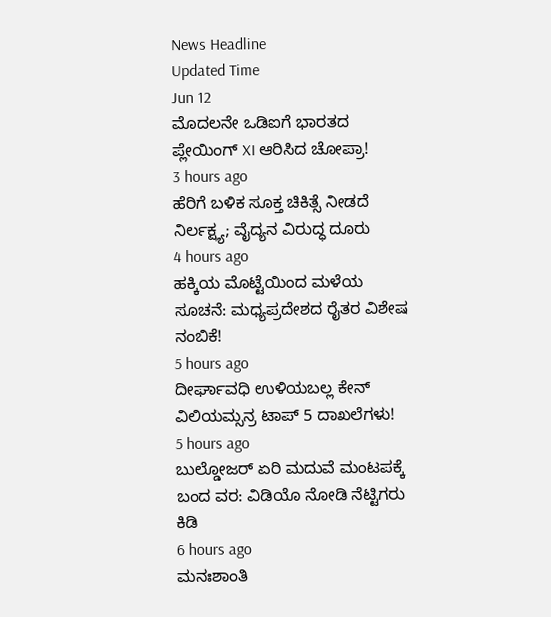News Headline
Updated Time
Jun 12
ಮೊದಲನೇ ಒಡಿಐಗೆ ಭಾರತದ ಪ್ಲೇಯಿಂಗ್ XI ಆರಿಸಿದ ಚೋಪ್ರಾ!
3 hours ago
ಹೆರಿಗೆ ಬಳಿಕ ಸೂಕ್ತ ಚಿಕಿತ್ಸೆ ನೀಡದೆ ನಿರ್ಲಕ್ಷ್ಯ; ವೈದ್ಯನ ವಿರುದ್ಧ ದೂರು
4 hours ago
ಹಕ್ಕಿಯ ಮೊಟ್ಟೆಯಿಂದ ಮಳೆಯ ಸೂಚನೆ: ಮಧ್ಯಪ್ರದೇಶದ ರೈತರ ವಿಶೇಷ ನಂಬಿಕೆ!
5 hours ago
ದೀರ್ಘಾವಧಿ ಉಳಿಯಬಲ್ಲ ಕೇನ್ ವಿಲಿಯಮ್ಸನ್ರ ಟಾಪ್ 5 ದಾಖಲೆಗಳು!
5 hours ago
ಬುಲ್ಡೋಜರ್ ಏರಿ ಮದುವೆ ಮಂಟಪಕ್ಕೆ ಬಂದ ವರ: ವಿಡಿಯೊ ನೋಡಿ ನೆಟ್ಟಿಗರು ಕಿಡಿ
6 hours ago
ಮನಃಶಾಂತಿ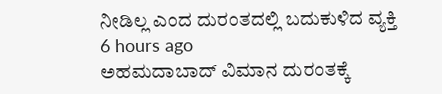ನೀಡಿಲ್ಲ ಎಂದ ದುರಂತದಲ್ಲಿ ಬದುಕುಳಿದ ವ್ಯಕ್ತಿ
6 hours ago
ಅಹಮದಾಬಾದ್ ವಿಮಾನ ದುರಂತಕ್ಕೆ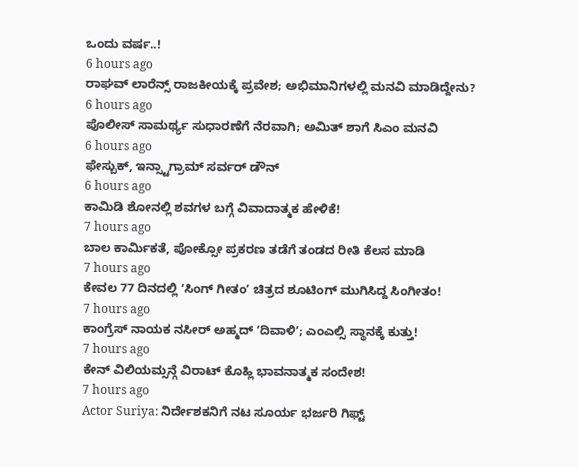ಒಂದು ವರ್ಷ..!
6 hours ago
ರಾಘವ್ ಲಾರೆನ್ಸ್ ರಾಜಕೀಯಕ್ಕೆ ಪ್ರವೇಶ; ಅಭಿಮಾನಿಗಳಲ್ಲಿ ಮನವಿ ಮಾಡಿದ್ದೇನು?
6 hours ago
ಪೊಲೀಸ್ ಸಾಮರ್ಥ್ಯ ಸುಧಾರಣೆಗೆ ನೆರವಾಗಿ; ಅಮಿತ್ ಶಾಗೆ ಸಿಎಂ ಮನವಿ
6 hours ago
ಫೇಸ್ಬುಕ್, ಇನ್ಸ್ಟಾಗ್ರಾಮ್ ಸರ್ವರ್ ಡೌನ್
6 hours ago
ಕಾಮಿಡಿ ಶೋನಲ್ಲಿ ಶವಗಳ ಬಗ್ಗೆ ವಿವಾದಾತ್ಮಕ ಹೇಳಿಕೆ!
7 hours ago
ಬಾಲ ಕಾರ್ಮಿಕತೆ, ಪೋಕ್ಸೋ ಪ್ರಕರಣ ತಡೆಗೆ ತಂಡದ ರೀತಿ ಕೆಲಸ ಮಾಡಿ
7 hours ago
ಕೇವಲ 77 ದಿನದಲ್ಲಿ ʻಸಿಂಗ್ ಗೀತಂʼ ಚಿತ್ರದ ಶೂಟಿಂಗ್ ಮುಗಿಸಿದ್ದ ಸಿಂಗೀತಂ!
7 hours ago
ಕಾಂಗ್ರೆಸ್ ನಾಯಕ ನಸೀರ್ ಅಹ್ಮದ್ ʼದಿವಾಳಿʼ; ಎಂಎಲ್ಸಿ ಸ್ಥಾನಕ್ಕೆ ಕುತ್ತು!
7 hours ago
ಕೇನ್ ವಿಲಿಯಮ್ಸನ್ಗೆ ವಿರಾಟ್ ಕೊಹ್ಲಿ ಭಾವನಾತ್ಮಕ ಸಂದೇಶ!
7 hours ago
Actor Suriya: ನಿರ್ದೇಶಕನಿಗೆ ನಟ ಸೂರ್ಯ ಭರ್ಜರಿ ಗಿಫ್ಟ್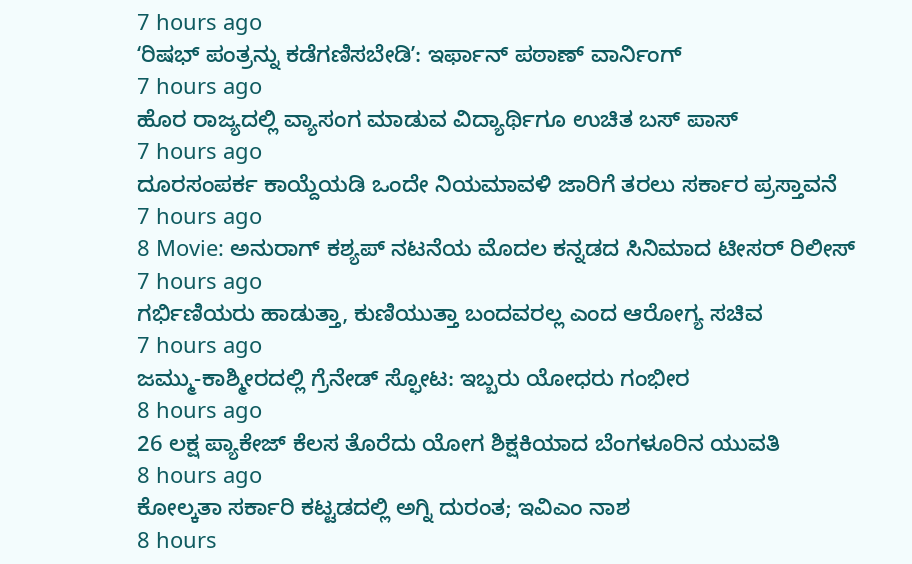7 hours ago
ʻರಿಷಭ್ ಪಂತ್ರನ್ನು ಕಡೆಗಣಿಸಬೇಡಿʼ: ಇರ್ಫಾನ್ ಪಠಾಣ್ ವಾರ್ನಿಂಗ್
7 hours ago
ಹೊರ ರಾಜ್ಯದಲ್ಲಿ ವ್ಯಾಸಂಗ ಮಾಡುವ ವಿದ್ಯಾರ್ಥಿಗೂ ಉಚಿತ ಬಸ್ ಪಾಸ್
7 hours ago
ದೂರಸಂಪರ್ಕ ಕಾಯ್ದೆಯಡಿ ಒಂದೇ ನಿಯಮಾವಳಿ ಜಾರಿಗೆ ತರಲು ಸರ್ಕಾರ ಪ್ರಸ್ತಾವನೆ
7 hours ago
8 Movie: ಅನುರಾಗ್ ಕಶ್ಯಪ್ ನಟನೆಯ ಮೊದಲ ಕನ್ನಡದ ಸಿನಿಮಾದ ಟೀಸರ್ ರಿಲೀಸ್
7 hours ago
ಗರ್ಭಿಣಿಯರು ಹಾಡುತ್ತಾ, ಕುಣಿಯುತ್ತಾ ಬಂದವರಲ್ಲ ಎಂದ ಆರೋಗ್ಯ ಸಚಿವ
7 hours ago
ಜಮ್ಮು-ಕಾಶ್ಮೀರದಲ್ಲಿ ಗ್ರೆನೇಡ್ ಸ್ಫೋಟ: ಇಬ್ಬರು ಯೋಧರು ಗಂಭೀರ
8 hours ago
26 ಲಕ್ಷ ಪ್ಯಾಕೇಜ್ ಕೆಲಸ ತೊರೆದು ಯೋಗ ಶಿಕ್ಷಕಿಯಾದ ಬೆಂಗಳೂರಿನ ಯುವತಿ
8 hours ago
ಕೋಲ್ಕತಾ ಸರ್ಕಾರಿ ಕಟ್ಟಡದಲ್ಲಿ ಅಗ್ನಿ ದುರಂತ; ಇವಿಎಂ ನಾಶ
8 hours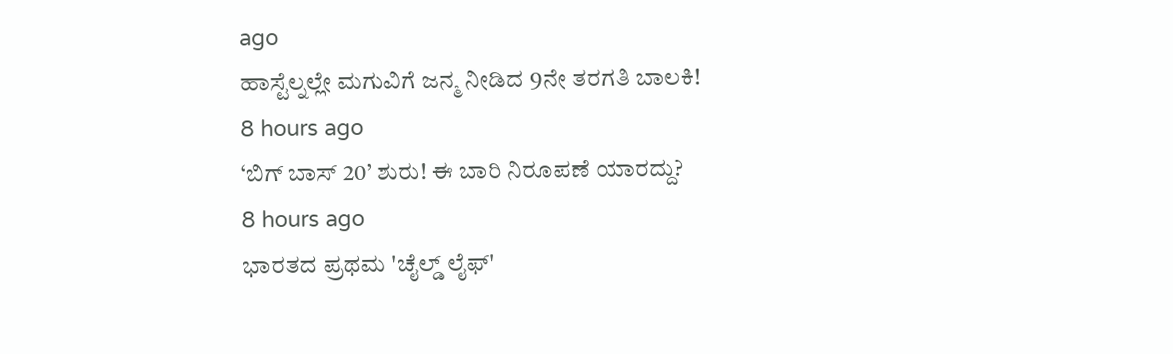ago
ಹಾಸ್ಟೆಲ್ನಲ್ಲೇ ಮಗುವಿಗೆ ಜನ್ಮ ನೀಡಿದ 9ನೇ ತರಗತಿ ಬಾಲಕಿ!
8 hours ago
‘ಬಿಗ್ ಬಾಸ್ 20’ ಶುರು! ಈ ಬಾರಿ ನಿರೂಪಣೆ ಯಾರದ್ದು?
8 hours ago
ಭಾರತದ ಪ್ರಥಮ 'ಚೈಲ್ಡ್ ಲೈಫ್'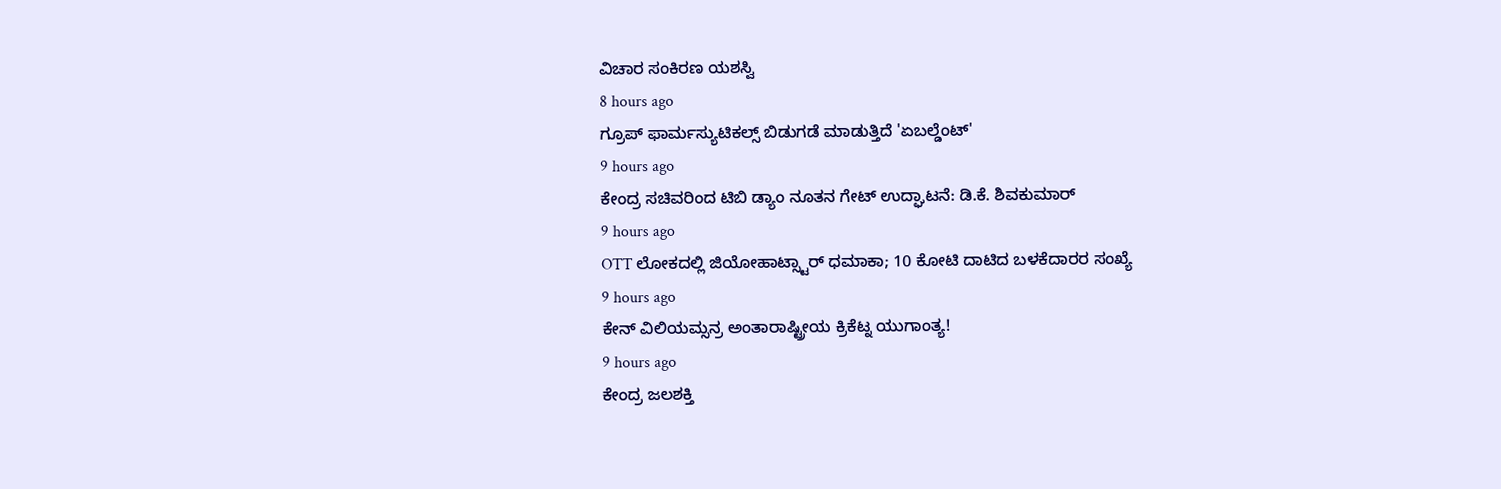ವಿಚಾರ ಸಂಕಿರಣ ಯಶಸ್ವಿ
8 hours ago
ಗ್ರೂಪ್ ಫಾರ್ಮಸ್ಯುಟಿಕಲ್ಸ್ ಬಿಡುಗಡೆ ಮಾಡುತ್ತಿದೆ 'ಏಬಲ್ಡೆಂಟ್'
9 hours ago
ಕೇಂದ್ರ ಸಚಿವರಿಂದ ಟಿಬಿ ಡ್ಯಾಂ ನೂತನ ಗೇಟ್ ಉದ್ಘಾಟನೆ: ಡಿ.ಕೆ. ಶಿವಕುಮಾರ್
9 hours ago
OTT ಲೋಕದಲ್ಲಿ ಜಿಯೋಹಾಟ್ಸ್ಟಾರ್ ಧಮಾಕಾ; 10 ಕೋಟಿ ದಾಟಿದ ಬಳಕೆದಾರರ ಸಂಖ್ಯೆ
9 hours ago
ಕೇನ್ ವಿಲಿಯಮ್ಸನ್ರ ಅಂತಾರಾಷ್ಟ್ರೀಯ ಕ್ರಿಕೆಟ್ನ ಯುಗಾಂತ್ಯ!
9 hours ago
ಕೇಂದ್ರ ಜಲಶಕ್ತಿ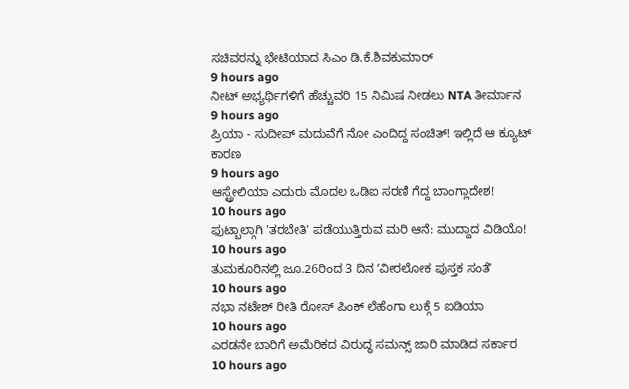ಸಚಿವರನ್ನು ಭೇಟಿಯಾದ ಸಿಎಂ ಡಿ.ಕೆ.ಶಿವಕುಮಾರ್
9 hours ago
ನೀಟ್ ಅಭ್ಯರ್ಥಿಗಳಿಗೆ ಹೆಚ್ಚುವರಿ 15 ನಿಮಿಷ ನೀಡಲು NTA ತೀರ್ಮಾನ
9 hours ago
ಪ್ರಿಯಾ - ಸುದೀಪ್ ಮದುವೆಗೆ ನೋ ಎಂದಿದ್ದ ಸಂಚಿತ್! ಇಲ್ಲಿದೆ ಆ ಕ್ಯೂಟ್ ಕಾರಣ
9 hours ago
ಆಸ್ಟ್ರೇಲಿಯಾ ಎದುರು ಮೊದಲ ಒಡಿಐ ಸರಣಿ ಗೆದ್ದ ಬಾಂಗ್ಲಾದೇಶ!
10 hours ago
ಫುಟ್ಬಾಲ್ಗಾಗಿ 'ತರಬೇತಿ' ಪಡೆಯುತ್ತಿರುವ ಮರಿ ಆನೆ: ಮುದ್ದಾದ ವಿಡಿಯೊ!
10 hours ago
ತುಮಕೂರಿನಲ್ಲಿ ಜೂ.26ರಿಂದ 3 ದಿನ ʼವೀರಲೋಕ ಪುಸ್ತಕ ಸಂತೆʼ
10 hours ago
ನಭಾ ನಟೇಶ್ ರೀತಿ ರೋಸ್ ಪಿಂಕ್ ಲೆಹೆಂಗಾ ಲುಕ್ಗೆ 5 ಐಡಿಯಾ
10 hours ago
ಎರಡನೇ ಬಾರಿಗೆ ಅಮೆರಿಕದ ವಿರುದ್ಧ ಸಮನ್ಸ್ ಜಾರಿ ಮಾಡಿದ ಸರ್ಕಾರ
10 hours ago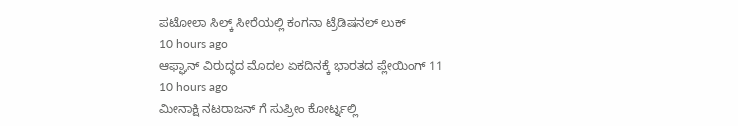ಪಟೋಲಾ ಸಿಲ್ಕ್ ಸೀರೆಯಲ್ಲಿ ಕಂಗನಾ ಟ್ರೆಡಿಷನಲ್ ಲುಕ್
10 hours ago
ಆಫ್ಘಾನ್ ವಿರುದ್ಧದ ಮೊದಲ ಏಕದಿನಕ್ಕೆ ಭಾರತದ ಪ್ಲೇಯಿಂಗ್ 11
10 hours ago
ಮೀನಾಕ್ಷಿ ನಟರಾಜನ್ ಗೆ ಸುಪ್ರೀಂ ಕೋರ್ಟ್ನಲ್ಲಿ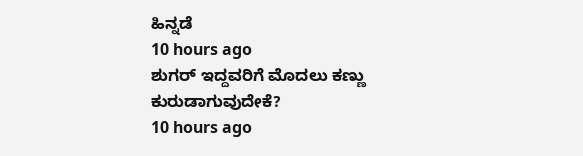ಹಿನ್ನಡೆ
10 hours ago
ಶುಗರ್ ಇದ್ದವರಿಗೆ ಮೊದಲು ಕಣ್ಣು ಕುರುಡಾಗುವುದೇಕೆ?
10 hours ago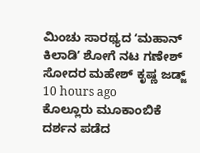ಮಿಂಚು ಸಾರಥ್ಯದ ʻಮಹಾನ್ ಕಿಲಾಡಿʼ ಶೋಗೆ ನಟ ಗಣೇಶ್ ಸೋದರ ಮಹೇಶ್ ಕೃಷ್ಣ ಜಡ್ಜ್
10 hours ago
ಕೊಲ್ಲೂರು ಮೂಕಾಂಬಿಕೆ ದರ್ಶನ ಪಡೆದ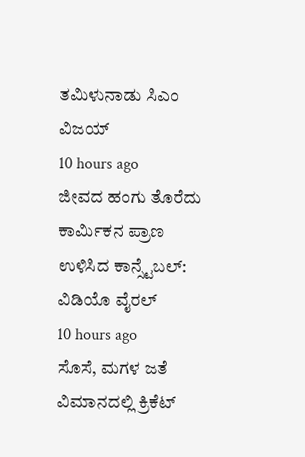ತಮಿಳುನಾಡು ಸಿಎಂ ವಿಜಯ್
10 hours ago
ಜೀವದ ಹಂಗು ತೊರೆದು ಕಾರ್ಮಿಕನ ಪ್ರಾಣ ಉಳಿಸಿದ ಕಾನ್ಸ್ಟೆಬಲ್: ವಿಡಿಯೊ ವೈರಲ್
10 hours ago
ಸೊಸೆ, ಮಗಳ ಜತೆ ವಿಮಾನದಲ್ಲಿ ಕ್ರಿಕೆಟ್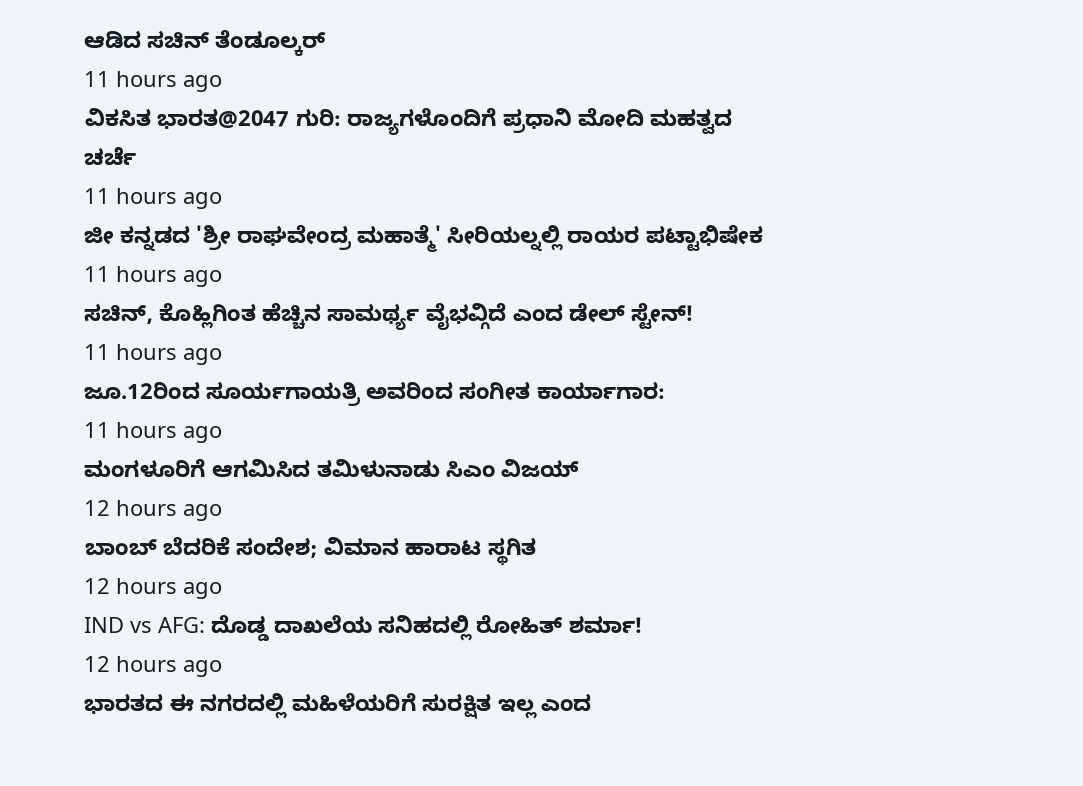ಆಡಿದ ಸಚಿನ್ ತೆಂಡೂಲ್ಕರ್
11 hours ago
ವಿಕಸಿತ ಭಾರತ@2047 ಗುರಿ: ರಾಜ್ಯಗಳೊಂದಿಗೆ ಪ್ರಧಾನಿ ಮೋದಿ ಮಹತ್ವದ ಚರ್ಚೆ
11 hours ago
ಜೀ ಕನ್ನಡದ 'ಶ್ರೀ ರಾಘವೇಂದ್ರ ಮಹಾತ್ಮೆ' ಸೀರಿಯಲ್ನಲ್ಲಿ ರಾಯರ ಪಟ್ಟಾಭಿಷೇಕ
11 hours ago
ಸಚಿನ್, ಕೊಹ್ಲಿಗಿಂತ ಹೆಚ್ಚಿನ ಸಾಮರ್ಥ್ಯ ವೈಭವ್ಗಿದೆ ಎಂದ ಡೇಲ್ ಸ್ಟೇನ್!
11 hours ago
ಜೂ.12ರಿಂದ ಸೂರ್ಯಗಾಯತ್ರಿ ಅವರಿಂದ ಸಂಗೀತ ಕಾರ್ಯಾಗಾರ:
11 hours ago
ಮಂಗಳೂರಿಗೆ ಆಗಮಿಸಿದ ತಮಿಳುನಾಡು ಸಿಎಂ ವಿಜಯ್
12 hours ago
ಬಾಂಬ್ ಬೆದರಿಕೆ ಸಂದೇಶ; ವಿಮಾನ ಹಾರಾಟ ಸ್ಥಗಿತ
12 hours ago
IND vs AFG: ದೊಡ್ಡ ದಾಖಲೆಯ ಸನಿಹದಲ್ಲಿ ರೋಹಿತ್ ಶರ್ಮಾ!
12 hours ago
ಭಾರತದ ಈ ನಗರದಲ್ಲಿ ಮಹಿಳೆಯರಿಗೆ ಸುರಕ್ಷಿತ ಇಲ್ಲ ಎಂದ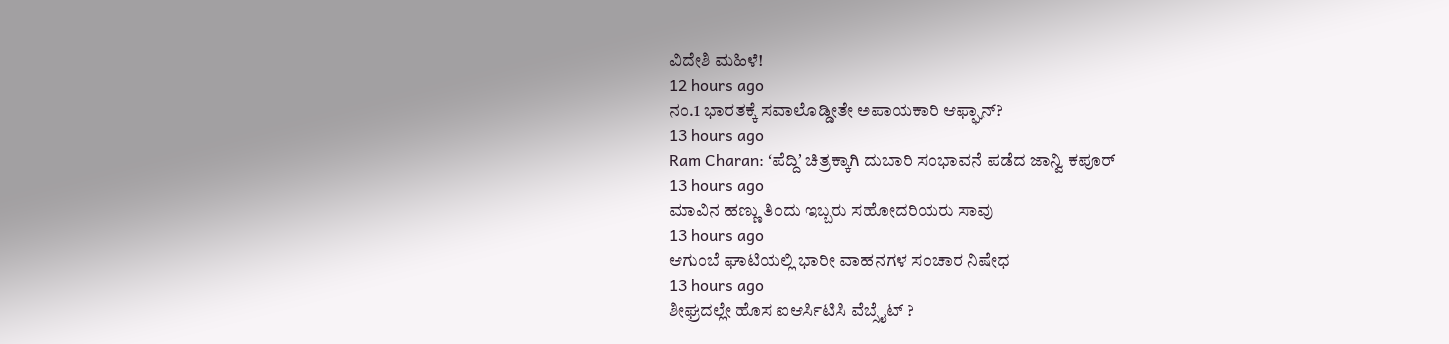ವಿದೇಶಿ ಮಹಿಳೆ!
12 hours ago
ನಂ.1 ಭಾರತಕ್ಕೆ ಸವಾಲೊಡ್ಡೀತೇ ಅಪಾಯಕಾರಿ ಆಫ್ಘಾನ್?
13 hours ago
Ram Charan: ʻಪೆದ್ದಿʼ ಚಿತ್ರಕ್ಕಾಗಿ ದುಬಾರಿ ಸಂಭಾವನೆ ಪಡೆದ ಜಾನ್ವಿ ಕಪೂರ್
13 hours ago
ಮಾವಿನ ಹಣ್ಣು ತಿಂದು ಇಬ್ಬರು ಸಹೋದರಿಯರು ಸಾವು
13 hours ago
ಆಗುಂಬೆ ಘಾಟಿಯಲ್ಲಿ ಭಾರೀ ವಾಹನಗಳ ಸಂಚಾರ ನಿಷೇಧ
13 hours ago
ಶೀಘ್ರದಲ್ಲೇ ಹೊಸ ಐಆರ್ಸಿಟಿಸಿ ವೆಬ್ಸೈಟ್ ?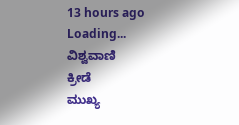13 hours ago
Loading...
ವಿಶ್ವವಾಣಿ
ಕ್ರೀಡೆ
ಮುಖ್ಯ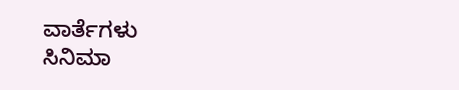ವಾರ್ತೆಗಳು
ಸಿನಿಮಾ